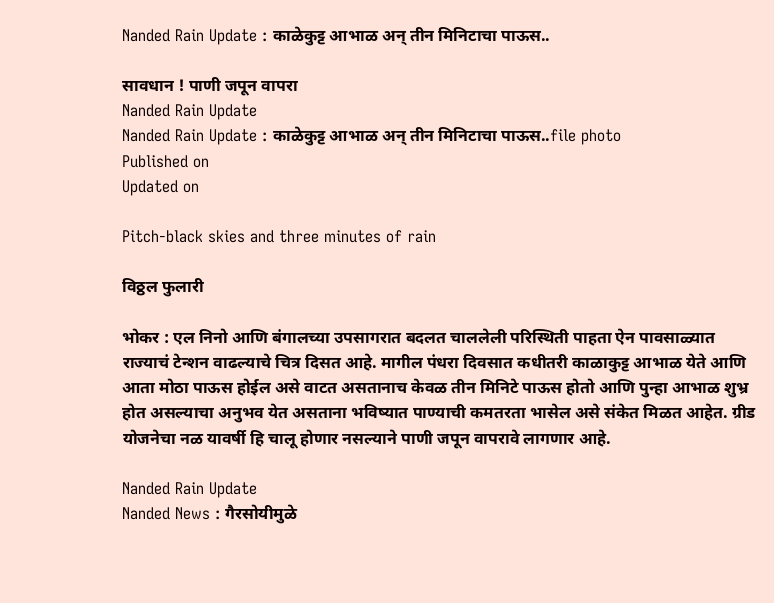Nanded Rain Update : काळेकुट्ट आभाळ अन् तीन मिनिटाचा पाऊस..

सावधान ! पाणी जपून वापरा
Nanded Rain Update
Nanded Rain Update : काळेकुट्ट आभाळ अन् तीन मिनिटाचा पाऊस..file photo
Published on
Updated on

Pitch-black skies and three minutes of rain

विठ्ठल फुलारी

भोकर : एल निनो आणि बंगालच्या उपसागरात बदलत चाललेली परिस्थिती पाहता ऐन पावसाळ्यात राज्याचं टेन्शन वाढल्याचे चित्र दिसत आहे. मागील पंधरा दिवसात कधीतरी काळाकुट्ट आभाळ येते आणि आता मोठा पाऊस होईल असे वाटत असतानाच केवळ तीन मिनिटे पाऊस होतो आणि पुन्हा आभाळ शुभ्र होत असल्याचा अनुभव येत असताना भविष्यात पाण्याची कमतरता भासेल असे संकेत मिळत आहेत. ग्रीड योजनेचा नळ यावर्षी हि चालू होणार नसल्याने पाणी जपून वापरावे लागणार आहे.

Nanded Rain Update
Nanded News : गैरसोयीमुळे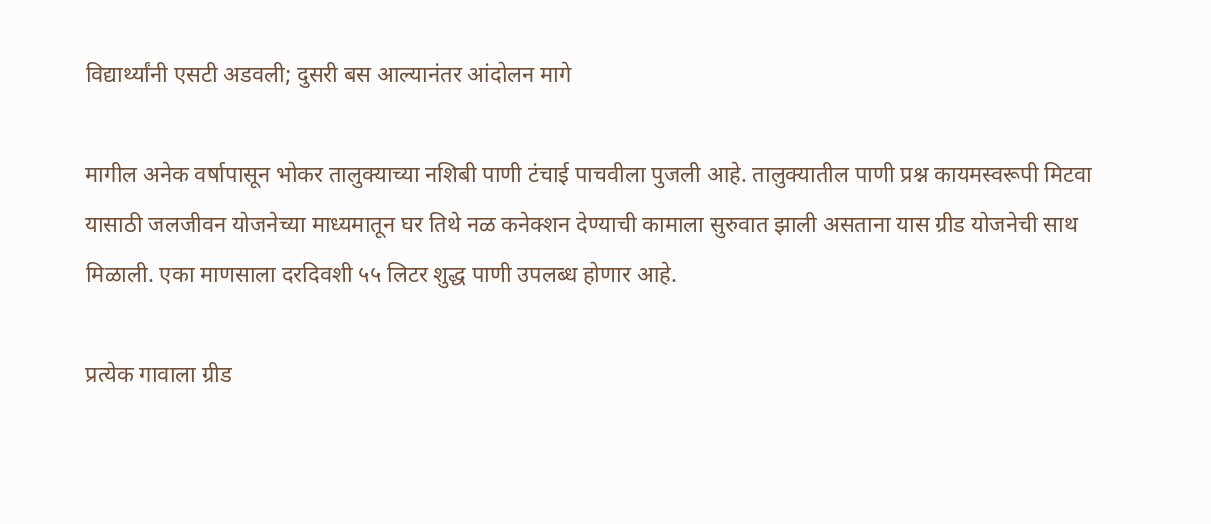विद्यार्थ्यांनी एसटी अडवली; दुसरी बस आल्यानंतर आंदोलन मागे

मागील अनेक वर्षापासून भोकर तालुक्याच्या नशिबी पाणी टंचाई पाचवीला पुजली आहे. तालुक्यातील पाणी प्रश्न कायमस्वरूपी मिटवा यासाठी जलजीवन योजनेच्या माध्यमातून घर तिथे नळ कनेक्शन देण्याची कामाला सुरुवात झाली असताना यास ग्रीड योजनेची साथ मिळाली. एका माणसाला दरदिवशी ५५ लिटर शुद्ध पाणी उपलब्ध होणार आहे.

प्रत्येक गावाला ग्रीड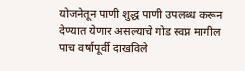योजनेतून पाणी शुद्ध पाणी उपलब्ध करून देण्यात येणार असल्याचे गोड स्वप्न मागील पाच वर्षापूर्वी दाखविले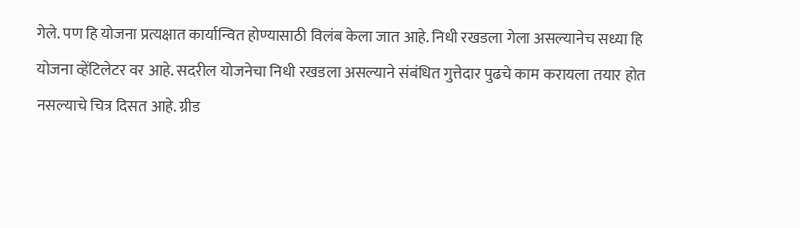गेले. पण हि योजना प्रत्यक्षात कार्यान्वित होण्यासाठी विलंब केला जात आहे. निधी रखडला गेला असल्यानेच सध्या हि योजना व्हेंटिलेटर वर आहे. सदरील योजनेचा निधी रखडला असल्याने संबंधित गुत्तेदार पुढचे काम करायला तयार होत नसल्याचे चित्र दिसत आहे. ग्रीड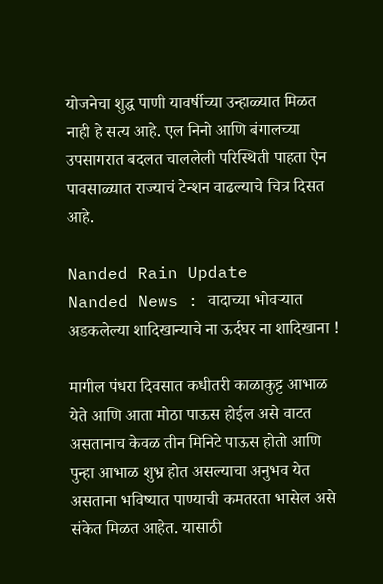योजनेचा शुद्ध पाणी यावर्षीच्या उन्हाळ्यात मिळत नाही हे सत्य आहे. एल निनो आणि बंगालच्या उपसागरात बदलत चाललेली परिस्थिती पाहता ऐन पावसाळ्यात राज्याचं टेन्शन वाढल्याचे चित्र दिसत आहे.

Nanded Rain Update
Nanded News : वादाच्या भोवऱ्यात अडकलेल्या शादिखान्याचे ना ऊर्दघर ना शादिखाना !

मागील पंधरा दिवसात कधीतरी काळाकुट्ट आभाळ येते आणि आता मोठा पाऊस होईल असे वाटत असतानाच केवळ तीन मिनिटे पाऊस होतो आणि पुन्हा आभाळ शुभ्र होत असल्याचा अनुभव येत असताना भविष्यात पाण्याची कमतरता भासेल असे संकेत मिळत आहेत. यासाठी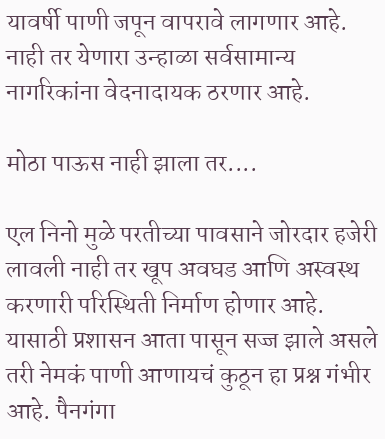यावर्षी पाणी जपून वापरावे लागणार आहे. नाही तर येणारा उन्हाळा सर्वसामान्य नागरिकांना वेदनादायक ठरणार आहे.

मोठा पाऊस नाही झाला तर....

एल निनो मुळे परतीच्या पावसाने जोरदार हजेरी लावली नाही तर खूप अवघड आणि अस्वस्थ करणारी परिस्थिती निर्माण होणार आहे. यासाठी प्रशासन आता पासून सज्ज झाले असले तरी नेमकं पाणी आणायचं कुठून हा प्रश्न गंभीर आहे. पैनगंगा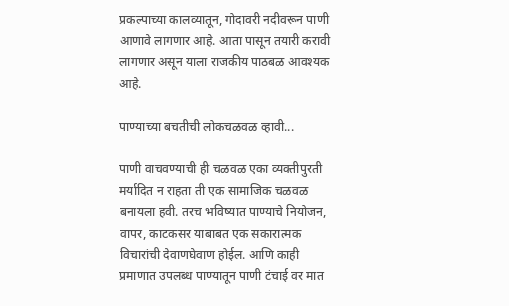प्रकल्पाच्या कालव्यातून, गोदावरी नदीवरून पाणी आणावे लागणार आहे. आता पासून तयारी करावी लागणार असून याला राजकीय पाठबळ आवश्यक आहे.

पाण्याच्या बचतीची लोकचळवळ व्हावी...

पाणी वाचवण्याची ही चळवळ एका व्यक्तीपुरती मर्यादित न राहता ती एक सामाजिक चळवळ बनायला हवी. तरच भविष्यात पाण्याचे नियोजन, वापर, काटकसर याबाबत एक सकारात्मक विचारांची देवाणघेवाण होईल. आणि काही प्रमाणात उपलब्ध पाण्यातून पाणी टंचाई वर मात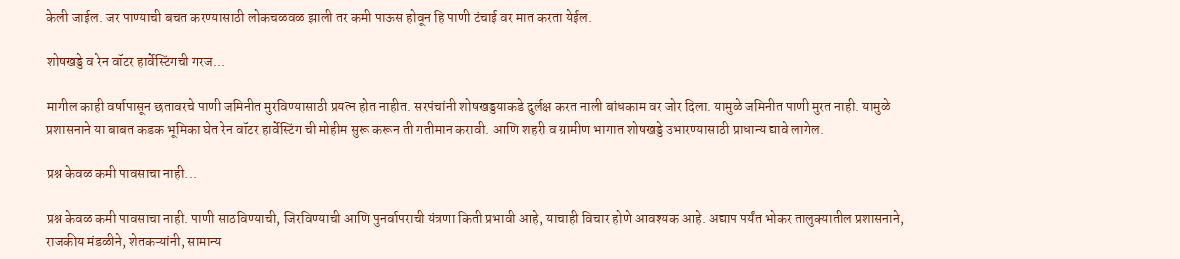केली जाईल. जर पाण्याची बचत करण्यासाठी लोकचळवळ झाली तर कमी पाऊस होवून हि पाणी टंचाई वर मात करता येईल.

शोषखड्डे व रेन वॉटर हार्वेस्टिंगची गरज...

मागील काही वर्षापासून छतावरचे पाणी जमिनीत मुरविण्यासाठी प्रयत्न होत नाहीत. सरपंचांनी शोषखड्डयाकडे दुर्लक्ष करत नाली बांधकाम वर जोर दिला. यामुळे जमिनीत पाणी मुरत नाही. यामुळे प्रशासनाने या बाबत कडक भूमिका घेत रेन वॉटर हार्वेस्टिंग ची मोहीम सुरू करून ती गतीमान करावी. आणि शहरी व ग्रामीण भागात शोषखड्डे उभारण्यासाठी प्राधान्य द्यावे लागेल.

प्रश्न केवळ कमी पावसाचा नाही...

प्रश्न केवळ कमी पावसाचा नाही. पाणी साठविण्याची, जिरविण्याची आणि पुनर्वापराची यंत्रणा किती प्रभावी आहे, याचाही विचार होणे आवश्यक आहे. अद्याप पर्यंत भोकर तालुक्यातील प्रशासनाने, राजकीय मंडळीने, शेतकऱ्यांनी, सामान्य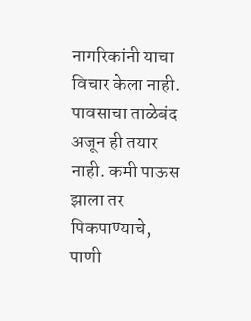नागरिकांनी याचा विचार केला नाही. पावसाचा ताळेबंद अजून ही तयार नाही. कमी पाऊस झाला तर पिकपाण्याचे, पाणी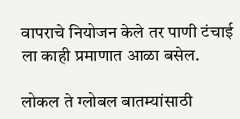वापराचे नियोजन केले तर पाणी टंचाई ला काही प्रमाणात आळा बसेल.

लोकल ते ग्लोबल बातम्यांसाठी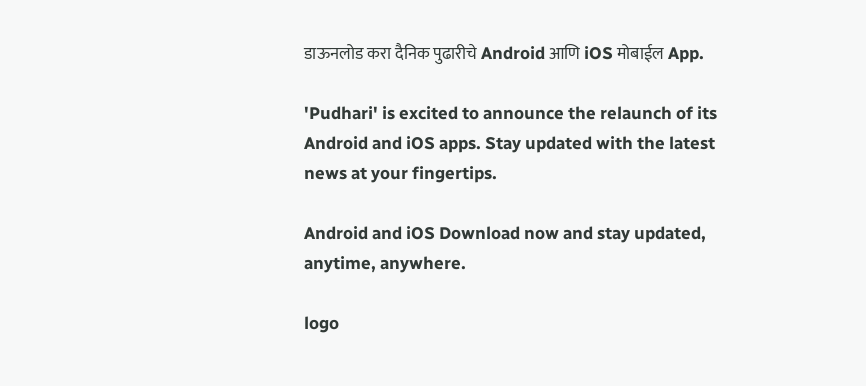डाऊनलोड करा दैनिक पुढारीचे Android आणि iOS मोबाईल App.

'Pudhari' is excited to announce the relaunch of its Android and iOS apps. Stay updated with the latest news at your fingertips.

Android and iOS Download now and stay updated, anytime, anywhere.

logo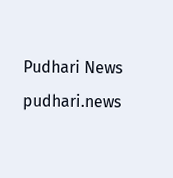Pudhari News
pudhari.news